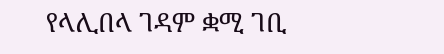የላሊበላ ገዳም ቋሚ ገቢ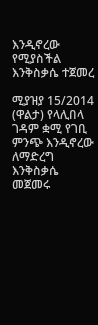እንዲኖረው የሚያስችል እንቅስቃሴ ተጀመረ

ሚያዝያ 15/2014 (ዋልታ) የላሊበላ ገዳም ቋሚ የገቢ ምንጭ እንዲኖረው ለማድረግ እንቅስቃሴ መጀመሩ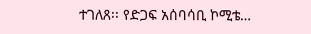ተገለጸ፡፡ የድጋፍ አሰባሳቢ ኮሚቴ…